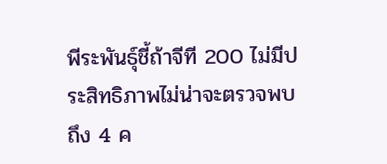พีระพันธุ์ชี้ถ้าจีที 200 ไม่มีประสิทธิภาพไม่น่าจะตรวจพบถึง 4 ค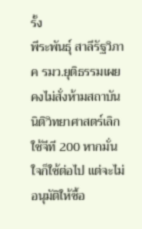รั้ง
พีระพันธุ์ สาลีรัฐวิภาค รมว.ยุติธรรมเผยคงไม่สั่งห้ามสถาบันนิติวิทยาศาสตร์เลิกใช้จีที 200 หากมั่นใจก็ใช้ต่อไป แต่จะไม่อนุมัติให้ซื้อ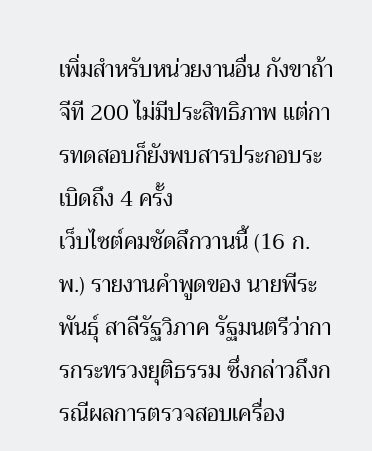เพิ่มสำหรับหน่วยงานอื่น กังขาถ้าจีที 200 ไม่มีประสิทธิภาพ แต่การทดสอบก็ยังพบสารประกอบระเบิดถึง 4 ครั้ง
เว็บไซต์คมชัดลึกวานนี้ (16 ก.พ.) รายงานคำพูดของ นายพีระพันธุ์ สาลีรัฐวิภาค รัฐมนตรีว่าการกระทรวงยุติธรรม ซึ่งกล่าวถึงกรณีผลการตรวจสอบเครื่อง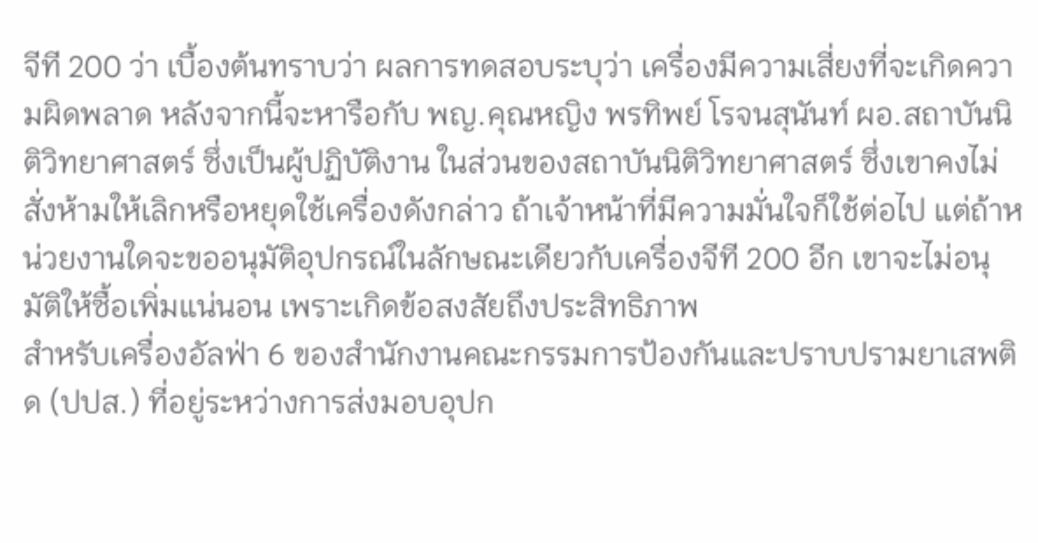จีที 200 ว่า เบื้องต้นทราบว่า ผลการทดสอบระบุว่า เครื่องมีความเสี่ยงที่จะเกิดความผิดพลาด หลังจากนี้จะหารือกับ พญ.คุณหญิง พรทิพย์ โรจนสุนันท์ ผอ.สถาบันนิติวิทยาศาสตร์ ซึ่งเป็นผู้ปฏิบัติงาน ในส่วนของสถาบันนิติวิทยาศาสตร์ ซึ่งเขาคงไม่สั่งห้ามให้เลิกหรือหยุดใช้เครื่องดังกล่าว ถ้าเจ้าหน้าที่มีความมั่นใจก็ใช้ต่อไป แต่ถ้าหน่วยงานใดจะขออนุมัติอุปกรณ์ในลักษณะเดียวกับเครื่องจีที 200 อีก เขาจะไม่อนุมัติให้ซื้อเพิ่มแน่นอน เพราะเกิดข้อสงสัยถึงประสิทธิภาพ
สำหรับเครื่องอัลฟ่า 6 ของสำนักงานคณะกรรมการป้องกันและปราบปรามยาเสพติด (ปปส.) ที่อยู่ระหว่างการส่งมอบอุปก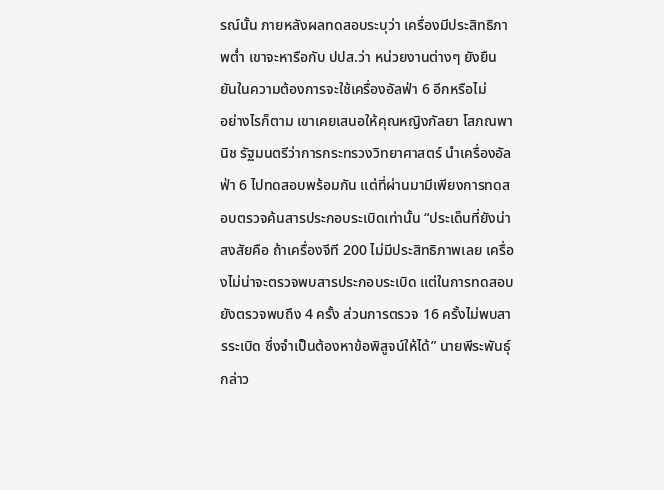รณ์นั้น ภายหลังผลทดสอบระบุว่า เครื่องมีประสิทธิภาพต่ำ เขาจะหารือกับ ปปส.ว่า หน่วยงานต่างๆ ยังยืนยันในความต้องการจะใช้เครื่องอัลฟ่า 6 อีกหรือไม่
อย่างไรก็ตาม เขาเคยเสนอให้คุณหญิงกัลยา โสภณพานิช รัฐมนตรีว่าการกระทรวงวิทยาศาสตร์ นำเครื่องอัลฟ่า 6 ไปทดสอบพร้อมกัน แต่ที่ผ่านมามีเพียงการทดสอบตรวจค้นสารประกอบระเบิดเท่านั้น “ประเด็นที่ยังน่าสงสัยคือ ถ้าเครื่องจีที 200 ไม่มีประสิทธิภาพเลย เครื่องไม่น่าจะตรวจพบสารประกอบระเบิด แต่ในการทดสอบยังตรวจพบถึง 4 ครั้ง ส่วนการตรวจ 16 ครั้งไม่พบสารระเบิด ซึ่งจำเป็นต้องหาข้อพิสูจน์ให้ได้” นายพีระพันธุ์กล่าว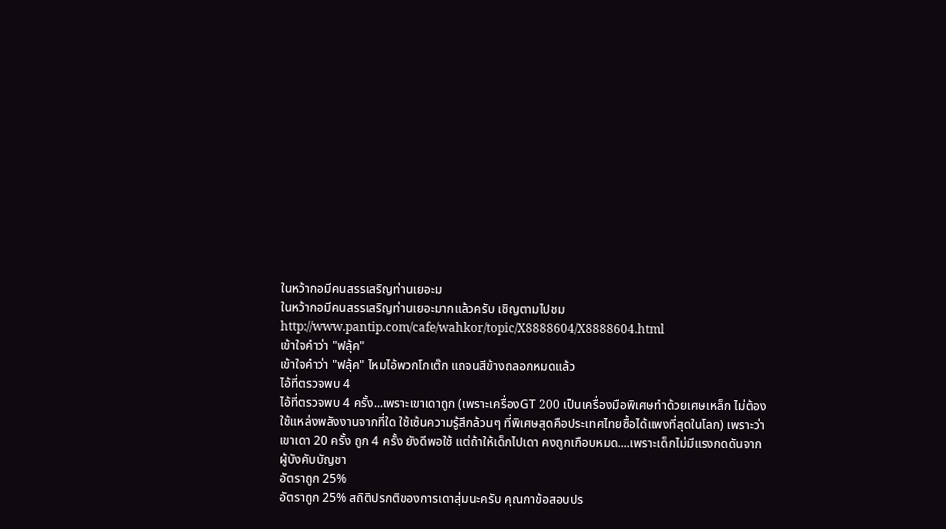ในหว้ากอมีคนสรรเสริญท่านเยอะม
ในหว้ากอมีคนสรรเสริญท่านเยอะมากแล้วครับ เชิญตามไปชม
http://www.pantip.com/cafe/wahkor/topic/X8888604/X8888604.html
เข้าใจคำว่า "ฟลุ้ค"
เข้าใจคำว่า "ฟลุ้ค" ไหมไอ้พวกโกเต๊ก แถจนสีข้างถลอกหมดแล้ว
ไอ้ที่ตรวจพบ 4
ไอ้ที่ตรวจพบ 4 ครั้ง...เพราะเขาเดาถูก (เพราะเครื่องGT 200 เป็นเครื่องมือพิเศษทำด้วยเศษเหล็ก ไม่ต้องใช้แหล่งพลังงานจากที่ใด ใช้เซ้นความรู้สึกล้วนๆ ที่พิเศษสุดคือประเทศไทยซื้อได้แพงที่สุดในโลก) เพราะว่าเขาเดา 20 ครั้ง ถูก 4 ครั้ง ยังดีพอใช้ แต่ถ้าให้เด็กไปเดา คงถูกเกือบหมด....เพราะเด็กไม่มีแรงกดดันจากผู้บังคับบัญชา
อัตราถูก 25%
อัตราถูก 25% สถิติปรกติของการเดาสุ่มนะครับ คุณกาข้อสอบปร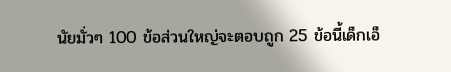นัยมั่วๆ 100 ข้อส่วนใหญ่จะตอบถูก 25 ข้อนี้เด็กเอ็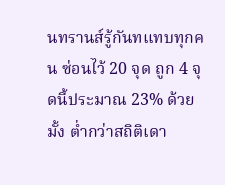นทรานส์รู้กันทแทบทุกคน ซ่อนไว้ 20 จุด ถูก 4 จุดนี้ประมาณ 23% ด้วยมั้ง ต่ำกว่าสถิติเดา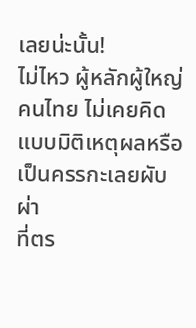เลยน่ะนั้น!
ไม่ไหว ผู้หลักผู้ใหญ่คนไทย ไม่เคยคิดแบบมิติเหตุผลหรือเป็นครรกะเลยผับผ่า
ที่ตร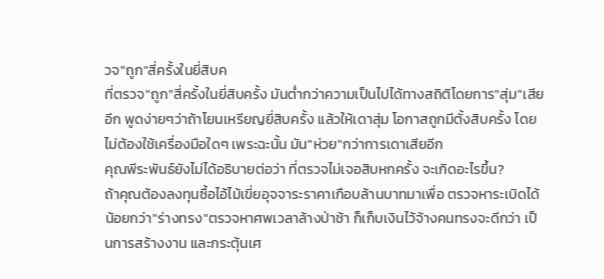วจ"ถูก"สี่ครั้งในยี่สิบค
ที่ตรวจ"ถูก"สี่ครั้งในยี่สิบครั้ง มันต่ำกว่าความเป็นไปได้ทางสถิติโดยการ"สุ่ม"เสียอีก พูดง่ายๆว่าถ้าโยนเหรียญยี่สิบครั้ง แล้วให้เดาสุ่ม โอกาสถูกมีตั้งสิบครั้ง โดยไม่ต้องใช้เครื่องมือใดๆ เพระฉะนั้น มัน"ห่วย"กว่าการเดาเสียอีก
คุณพีระพันธ์ยังไม่ได้อธิบายต่อว่า ที่ตรวจไม่เจอสิบหกครั้ง จะเกิดอะไรขึ้น?
ถ้าคุณต้องลงทุนซื้อไอ้ไม้เขี่ยอุจจาระราคาเกือบล้านบาทมาเพื่อ ตรวจหาระเบิดได้น้อยกว่า"ร่างทรง"ตรวจหาศพเวลาล้างป่าช้า ก็เก็บเงินไว้จ้างคนทรงจะดีกว่า เป็นการสร้างงาน และกระตุ้นเศ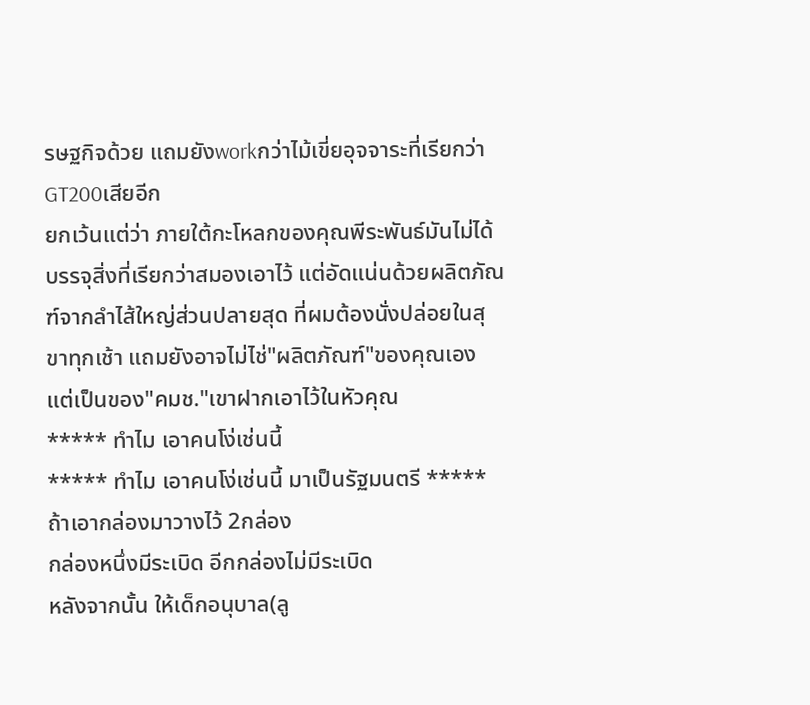รษฐกิจด้วย แถมยังworkกว่าไม้เขี่ยอุจจาระที่เรียกว่าGT200เสียอีก
ยกเว้นแต่ว่า ภายใต้กะโหลกของคุณพีระพันธ์มันไม่ได้บรรจุสิ่งที่เรียกว่าสมองเอาไว้ แต่อัดแน่นด้วยผลิตภัณฑ์จากลำไส้ใหญ่ส่วนปลายสุด ที่ผมต้องนั่งปล่อยในสุขาทุกเช้า แถมยังอาจไม่ไช่"ผลิตภัณฑ์"ของคุณเอง แต่เป็นของ"คมช."เขาฝากเอาไว้ในหัวคุณ
***** ทำไม เอาคนโง่เช่นนี้
***** ทำไม เอาคนโง่เช่นนี้ มาเป็นรัฐมนตรี *****
ถ้าเอากล่องมาวางไว้ 2กล่อง
กล่องหนึ่งมีระเบิด อีกกล่องไม่มีระเบิด
หลังจากนั้น ให้เด็กอนุบาล(ลู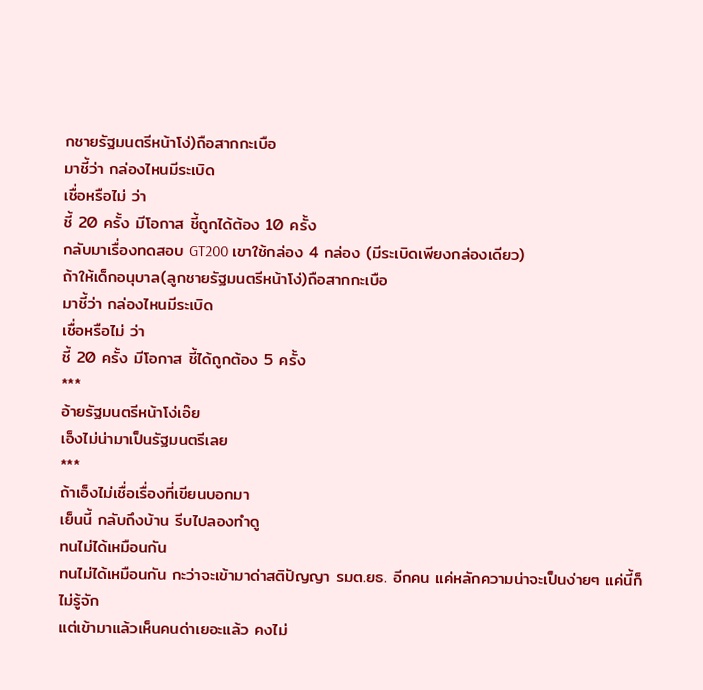กชายรัฐมนตรีหน้าโง่)ถือสากกะเบือ
มาชี้ว่า กล่องไหนมีระเบิด
เชื่อหรือไม่ ว่า
ชี้ 20 ครั้ง มีโอกาส ชี้ถูกได้ต้อง 10 ครั้ง
กลับมาเรื่องทดสอบ GT200 เขาใช้กล่อง 4 กล่อง (มีระเบิดเพียงกล่องเดียว)
ถ้าให้เด็กอนุบาล(ลูกชายรัฐมนตรีหน้าโง่)ถือสากกะเบือ
มาชี้ว่า กล่องไหนมีระเบิด
เชื่อหรือไม่ ว่า
ชี้ 20 ครั้ง มีโอกาส ชี้ได้ถูกต้อง 5 ครั้ง
***
อ้ายรัฐมนตรีหน้าโง่เอ๊ย
เอ็งไม่น่ามาเป็นรัฐมนตรีเลย
***
ถ้าเอ็งไม่เชื่อเรื่องที่เขียนบอกมา
เย็นนี้ กลับถึงบ้าน รีบไปลองทำดู
ทนไม่ได้เหมือนกัน
ทนไม่ได้เหมือนกัน กะว่าจะเข้ามาด่าสติปัญญา รมต.ยธ. อีกคน แค่หลักความน่าจะเป็นง่ายๆ แค่นี้ก็ไม่รู้จัก
แต่เข้ามาแล้วเห็นคนด่าเยอะแล้ว คงไม่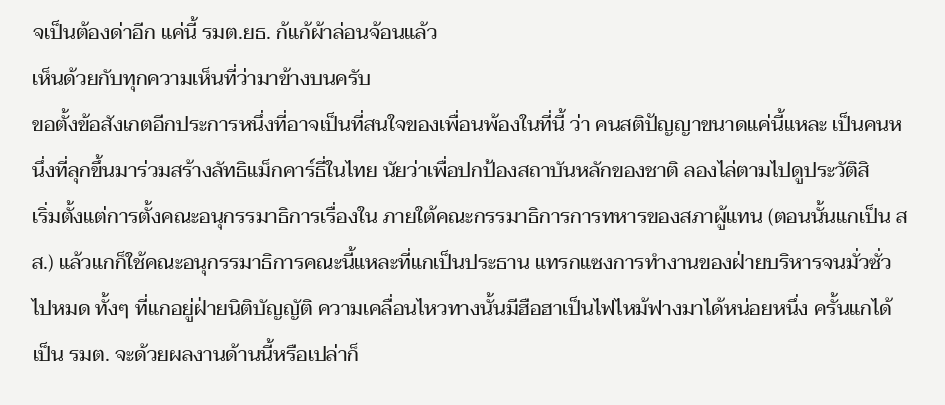จเป็นต้องด่าอีก แค่นี้ รมต.ยธ. ก้แก้ผ้าล่อนจ้อนแล้ว
เห็นด้วยกับทุกความเห็นที่ว่ามาข้างบนครับ
ขอตั้งข้อสังเกตอีกประการหนึ่งที่อาจเป็นที่สนใจของเพื่อนพ้องในที่นี้ ว่า คนสติปัญญาขนาดแค่นี้แหละ เป็นคนหนึ่งที่ลุกขึ้นมาร่วมสร้างลัทธิแม็กคาร์ธี่ในไทย นัยว่าเพื่อปกป้องสถาบันหลักของชาติ ลองไล่ตามไปดูประวัติสิ
เริ่มตั้งแต่การตั้งคณะอนุกรรมาธิการเรื่องใน ภายใต้คณะกรรมาธิการการทหารของสภาผู้แทน (ตอนนั้นแกเป็น สส.) แล้วแกก็ใช้คณะอนุกรรมาธิการคณะนี้แหละที่แกเป็นประธาน แทรกแซงการทำงานของฝ่ายบริหารจนมั่วซั่วไปหมด ทั้งๆ ที่แกอยู่ฝ่ายนิติบัญญัติ ความเคลื่อนไหวทางนั้นมีฮือฮาเป็นไฟไหม้ฟางมาได้หน่อยหนึ่ง ครั้นแกได้เป็น รมต. จะด้วยผลงานด้านนี้หรือเปล่าก็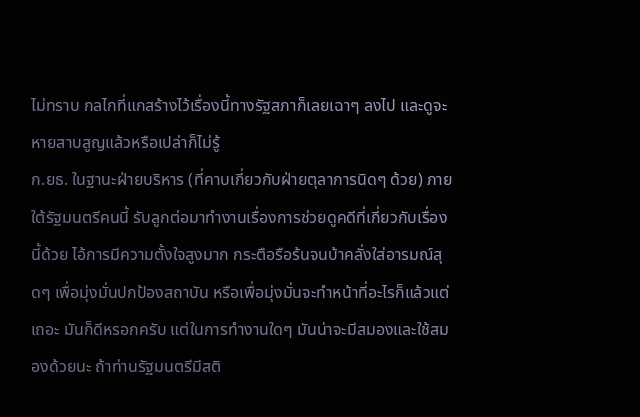ไม่ทราบ กลไกที่แกสร้างไว้เรื่องนี้ทางรัฐสภาก็เลยเฉาๆ ลงไป และดูจะหายสาบสูญแล้วหรือเปล่าก็ไม่รู้
ก.ยธ. ในฐานะฝ่ายบริหาร (ที่คาบเกี่ยวกับฝ่ายตุลาการนิดๆ ด้วย) ภายใต้รัฐมนตรีคนนี้ รับลูกต่อมาทำงานเรื่องการช่วยดูคดีที่เกี่ยวกับเรื่องนี้ด้วย ไอ้การมีความตั้งใจสูงมาก กระตือรือร้นจนบ้าคลั่งใส่อารมณ์สุดๆ เพื่อมุ่งมั่นปกป้องสถาบัน หรือเพื่อมุ่งมั่นจะทำหน้าที่อะไรก็แล้วแต่เถอะ มันก็ดีหรอกครับ แต่ในการทำงานใดๆ มันน่าจะมีสมองและใช้สมองด้วยนะ ถ้าท่านรัฐมนตรีมีสติ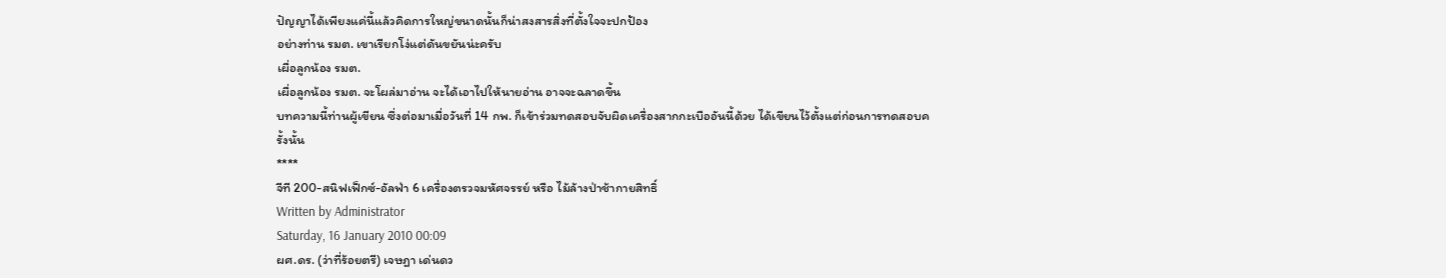ปัญญาได้เพียงแค่นี้แล้วคิดการใหญ่ขนาดนั้นก็น่าสงสารสิ่งที่ตั้งใจจะปกป้อง
อย่างท่าน รมต. เขาเรียกโง่แต่ดันขยันน่ะครับ
เผื่อลูกน้อง รมต.
เผื่อลูกน้อง รมต. จะโผล่มาอ่าน จะได้เอาไปให้นายอ่าน อาจจะฉลาดขึ้น
บทความนี้ท่านผู้เขียน ซึ่งต่อมาเมื่อวันที่ 14 กพ. ก็เข้าร่วมทดสอบจับผิดเครื่องสากกะเบืออันนี้ด้วย ได้เขียนไว้ตั้งแต่ก่อนการทดสอบครั้งนั้น
****
จีที 200-สนิฟเฟ็กซ์-อัลฟ่า 6 เครื่องตรวจมหัศจรรย์ หรือ ไม้ล้างป่าช้ากายสิทธิ์
Written by Administrator
Saturday, 16 January 2010 00:09
ผศ.ดร. (ว่าที่ร้อยตรี) เจษฎา เด่นดว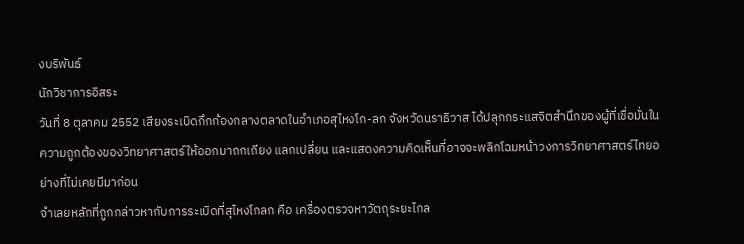งบริพันธ์
นักวิชาการอิสระ
วันที่ 8 ตุลาคม 2552 เสียงระเบิดกึกก้องกลางตลาดในอำเภอสุไหงโก-ลก จังหวัดนราธิวาส ได้ปลุกกระแสจิตสำนึกของผู้ที่เชื่อมั่นในความถูกต้องของวิทยาศาสตร์ให้ออกมาถกเถียง แลกเปลี่ยน และแสดงความคิดเห็นที่อาจจะพลิกโฉมหน้าวงการวิทยาศาสตร์ไทยอย่างที่ไม่เคยมีมาก่อน
จำเลยหลักที่ถูกกล่าวหากับการระเบิดที่สุไหงโกลก คือ เครื่องตรวจหาวัตถุระยะไกล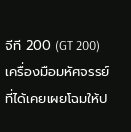จีที 200 (GT 200) เครื่องมือมหัศจรรย์ที่ได้เคยเผยโฉมให้ป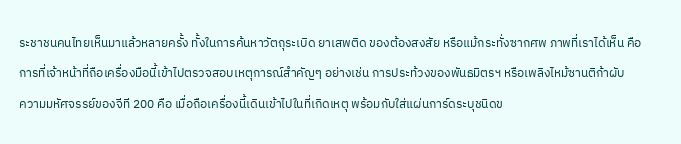ระชาชนคนไทยเห็นมาแล้วหลายครั้ง ทั้งในการค้นหาวัตถุระเบิด ยาเสพติด ของต้องสงสัย หรือแม้กระทั่งซากศพ ภาพที่เราได้เห็น คือ การที่เจ้าหน้าที่ถือเครื่องมือนี้เข้าไปตรวจสอบเหตุการณ์สำคัญๆ อย่างเช่น การประท้วงของพันธมิตรฯ หรือเพลิงไหม้ซานติก้าผับ
ความมหัศจรรย์ของจีที 200 คือ เมื่อถือเครื่องนี้เดินเข้าไปในที่เกิดเหตุ พร้อมกับใส่แผ่นการ์ดระบุชนิดข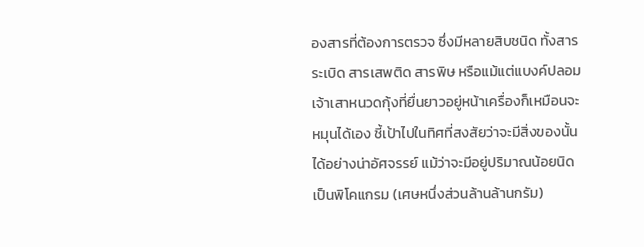องสารที่ต้องการตรวจ ซึ่งมีหลายสิบชนิด ทั้งสารระเบิด สารเสพติด สารพิษ หรือแม้แต่แบงค์ปลอม เจ้าเสาหนวดกุ้งที่ยื่นยาวอยู่หน้าเครื่องก็เหมือนจะหมุนได้เอง ชี้เป้าไปในทิศที่สงสัยว่าจะมีสิ่งของนั้นได้อย่างน่าอัศจรรย์ แม้ว่าจะมีอยู่ปริมาณน้อยนิดเป็นพิโคแกรม (เศษหนึ่งส่วนล้านล้านกรัม)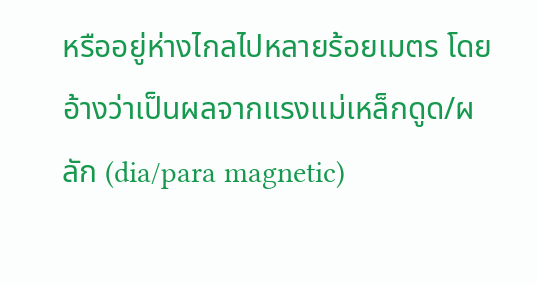หรืออยู่ห่างไกลไปหลายร้อยเมตร โดยอ้างว่าเป็นผลจากแรงแม่เหล็กดูด/ผลัก (dia/para magnetic)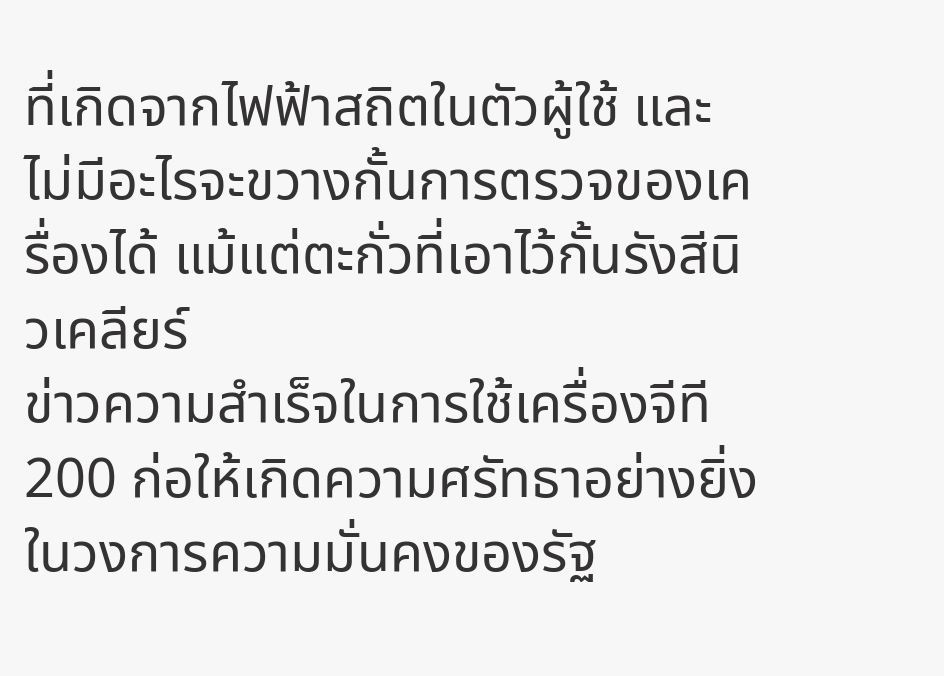ที่เกิดจากไฟฟ้าสถิตในตัวผู้ใช้ และไม่มีอะไรจะขวางกั้นการตรวจของเครื่องได้ แม้แต่ตะกั่วที่เอาไว้กั้นรังสีนิวเคลียร์
ข่าวความสำเร็จในการใช้เครื่องจีที 200 ก่อให้เกิดความศรัทธาอย่างยิ่งในวงการความมั่นคงของรัฐ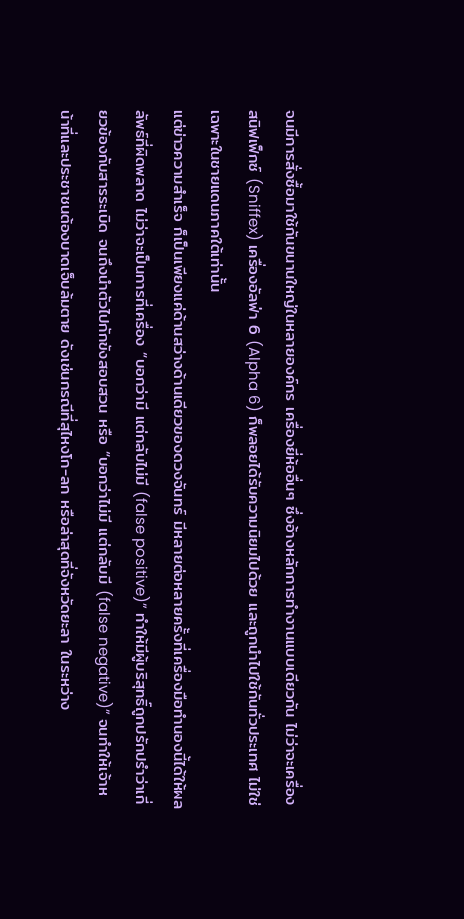จนมีการสั่งซื้อมาใช้กันขนานใหญ่ในหลายองค์กร เครื่องยี่ห้ออื่นๆ ซึ่งอ้างหลักการทำงานแบบเดียวกัน ไม่ว่าจะเครื่องสนิฟเฟ็กซ์ (Sniffex) เครื่องอัลฟ่า 6 (Alpha 6) ก็พลอยได้รับความนิยมไปด้วย และถูกนำไปใช้กันทั่วประเทศ ไม่ใช่เฉพาะในชายแดนภาคใต้เท่านั้น
แต่ข่าวความสำเร็จ ก็เป็นเพียงแค่ด้านสว่างด้านเดียวของดวงจันทร์ มีหลายต่อหลายครั้งที่เครื่องมือทำนองนี้ได้ให้ผลลัพธ์ที่ผิดพลาด ไม่ว่าจะเป็นการที่เครื่อง “บอกว่ามี แต่กลับไม่มี (false positive)” ทำให้มีผู้บริสุทธิ์ถูกปรักปรำว่าเกี่ยวข้องกับสารระเบิด จนถึงนำตัวไปกักขังสอบสวน หรือ “บอกว่าไม่มี แต่กลับมี (false negative)” จนทำให้เจ้าหน้าที่และประชาชนต้องบาดเจ็บล้มตาย ดังเช่นกรณีที่สุไหงโก-ลก หรือล่าสุดที่จังหวัดยะลา ในระหว่าง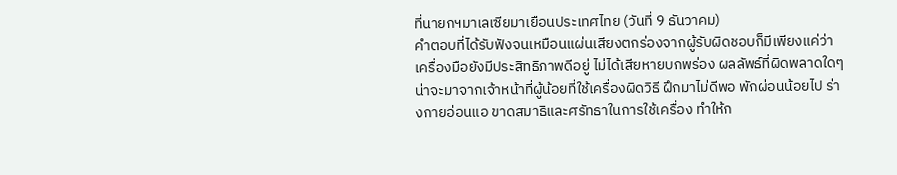ที่นายกฯมาเลเซียมาเยือนประเทศไทย (วันที่ 9 ธันวาคม)
คำตอบที่ได้รับฟังจนเหมือนแผ่นเสียงตกร่องจากผู้รับผิดชอบก็มีเพียงแค่ว่าเครื่องมือยังมีประสิทธิภาพดีอยู่ ไม่ได้เสียหายบกพร่อง ผลลัพธ์ที่ผิดพลาดใดๆ น่าจะมาจากเจ้าหน้าที่ผู้น้อยที่ใช้เครื่องผิดวิธี ฝึกมาไม่ดีพอ พักผ่อนน้อยไป ร่างกายอ่อนแอ ขาดสมาธิและศรัทธาในการใช้เครื่อง ทำให้ก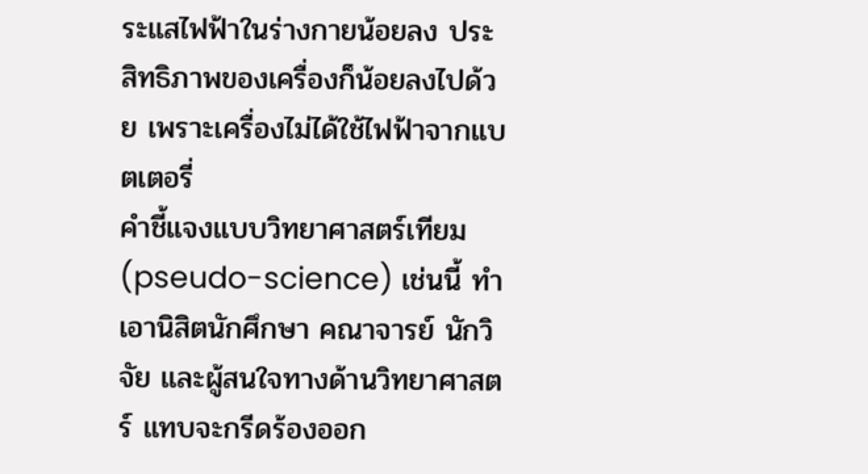ระแสไฟฟ้าในร่างกายน้อยลง ประสิทธิภาพของเครื่องก็น้อยลงไปด้วย เพราะเครื่องไม่ได้ใช้ไฟฟ้าจากแบตเตอรี่
คำชี้แจงแบบวิทยาศาสตร์เทียม (pseudo-science) เช่นนี้ ทำเอานิสิตนักศึกษา คณาจารย์ นักวิจัย และผู้สนใจทางด้านวิทยาศาสตร์ แทบจะกรีดร้องออก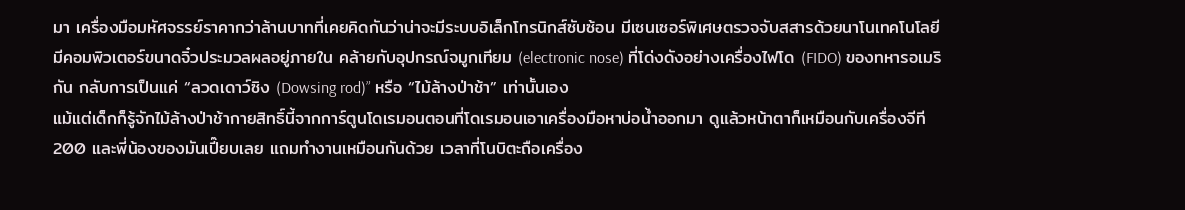มา เครื่องมือมหัศจรรย์ราคากว่าล้านบาทที่เคยคิดกันว่าน่าจะมีระบบอิเล็กโทรนิกส์ซับซ้อน มีเซนเซอร์พิเศษตรวจจับสสารด้วยนาโนเทคโนโลยี มีคอมพิวเตอร์ขนาดจิ๋วประมวลผลอยู่ภายใน คล้ายกับอุปกรณ์จมูกเทียม (electronic nose) ที่โด่งดังอย่างเครื่องไฟโด (FIDO) ของทหารอเมริกัน กลับการเป็นแค่ “ลวดเดาว์ซิง (Dowsing rod)” หรือ “ไม้ล้างป่าช้า” เท่านั้นเอง
แม้แต่เด็กก็รู้จักไม้ล้างป่าช้ากายสิทธิ์นี้จากการ์ตูนโดเรมอนตอนที่โดเรมอนเอาเครื่องมือหาบ่อน้ำออกมา ดูแล้วหน้าตาก็เหมือนกับเครื่องจีที 200 และพี่น้องของมันเปี๊ยบเลย แถมทำงานเหมือนกันด้วย เวลาที่โนบิตะถือเครื่อง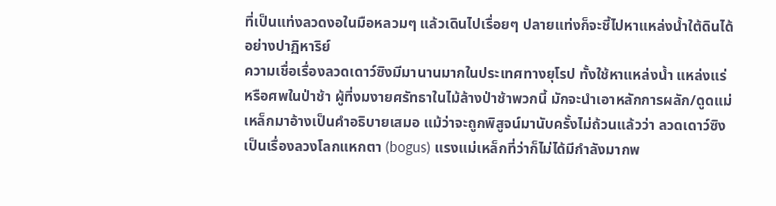ที่เป็นแท่งลวดงอในมือหลวมๆ แล้วเดินไปเรื่อยๆ ปลายแท่งก็จะชี้ไปหาแหล่งน้ำใต้ดินได้อย่างปาฏิหาริย์
ความเชื่อเรื่องลวดเดาว์ซิงมีมานานมากในประเทศทางยุโรป ทั้งใช้หาแหล่งน้ำ แหล่งแร่ หรือศพในป่าช้า ผู้ที่งมงายศรัทธาในไม้ล้างป่าช้าพวกนี้ มักจะนำเอาหลักการผลัก/ดูดแม่เหล็กมาอ้างเป็นคำอธิบายเสมอ แม้ว่าจะถูกพิสูจน์มานับครั้งไม่ถ้วนแล้วว่า ลวดเดาว์ซิงเป็นเรื่องลวงโลกแหกตา (bogus) แรงแม่เหล็กที่ว่าก็ไม่ได้มีกำลังมากพ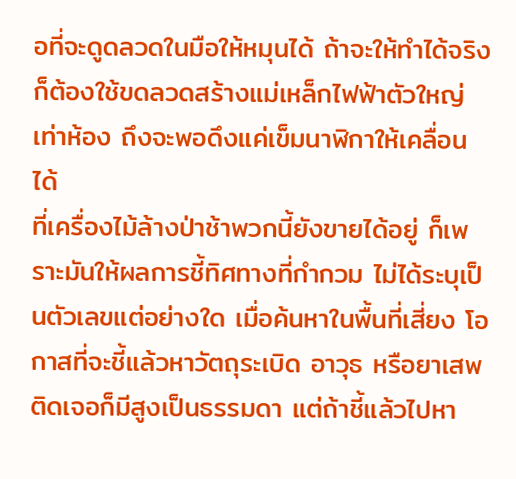อที่จะดูดลวดในมือให้หมุนได้ ถ้าจะให้ทำได้จริง ก็ต้องใช้ขดลวดสร้างแม่เหล็กไฟฟ้าตัวใหญ่เท่าห้อง ถึงจะพอดึงแค่เข็มนาฬิกาให้เคลื่อนได้
ที่เครื่องไม้ล้างป่าช้าพวกนี้ยังขายได้อยู่ ก็เพราะมันให้ผลการชี้ทิศทางที่กำกวม ไม่ได้ระบุเป็นตัวเลขแต่อย่างใด เมื่อค้นหาในพื้นที่เสี่ยง โอกาสที่จะชี้แล้วหาวัตถุระเบิด อาวุธ หรือยาเสพติดเจอก็มีสูงเป็นธรรมดา แต่ถ้าชี้แล้วไปหา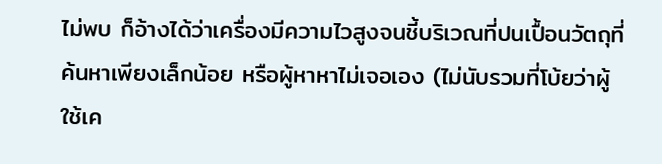ไม่พบ ก็อ้างได้ว่าเครื่องมีความไวสูงจนชี้บริเวณที่ปนเปื้อนวัตถุที่ค้นหาเพียงเล็กน้อย หรือผู้หาหาไม่เจอเอง (ไม่นับรวมที่โบ้ยว่าผู้ใช้เค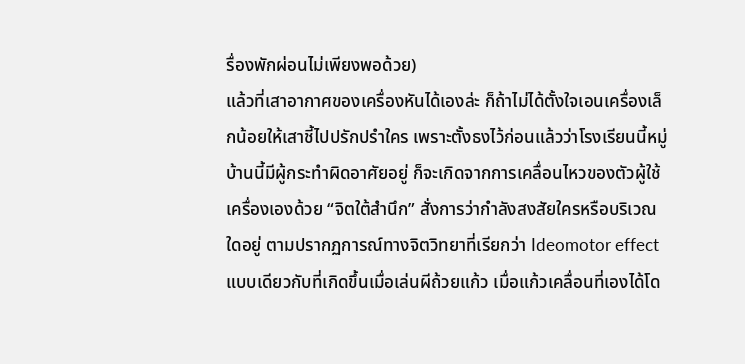รื่องพักผ่อนไม่เพียงพอด้วย)
แล้วที่เสาอากาศของเครื่องหันได้เองล่ะ ก็ถ้าไม่ได้ตั้งใจเอนเครื่องเล็กน้อยให้เสาชี้ไปปรักปรำใคร เพราะตั้งธงไว้ก่อนแล้วว่าโรงเรียนนี้หมู่บ้านนี้มีผู้กระทำผิดอาศัยอยู่ ก็จะเกิดจากการเคลื่อนไหวของตัวผู้ใช้เครื่องเองด้วย “จิตใต้สำนึก” สั่งการว่ากำลังสงสัยใครหรือบริเวณใดอยู่ ตามปรากฏการณ์ทางจิตวิทยาที่เรียกว่า Ideomotor effect แบบเดียวกับที่เกิดขึ้นเมื่อเล่นผีถ้วยแก้ว เมื่อแก้วเคลื่อนที่เองได้โด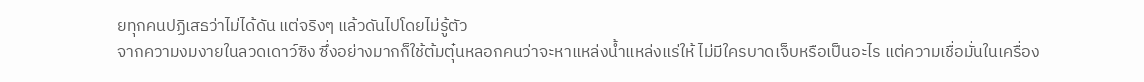ยทุกคนปฏิเสธว่าไม่ได้ดัน แต่จริงๆ แล้วดันไปโดยไม่รู้ตัว
จากความงมงายในลวดเดาว์ซิง ซึ่งอย่างมากก็ใช้ต้มตุ๋นหลอกคนว่าจะหาแหล่งน้ำแหล่งแร่ให้ ไม่มีใครบาดเจ็บหรือเป็นอะไร แต่ความเชื่อมั่นในเครื่อง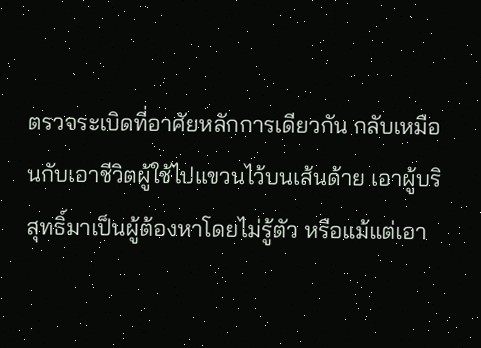ตรวจระเบิดที่อาศัยหลักการเดียวกัน กลับเหมือนกับเอาชีวิตผู้ใช้ไปแขวนไว้บนเส้นด้าย เอาผู้บริสุทธิ์มาเป็นผู้ต้องหาโดยไม่รู้ตัว หรือแม้แต่เอา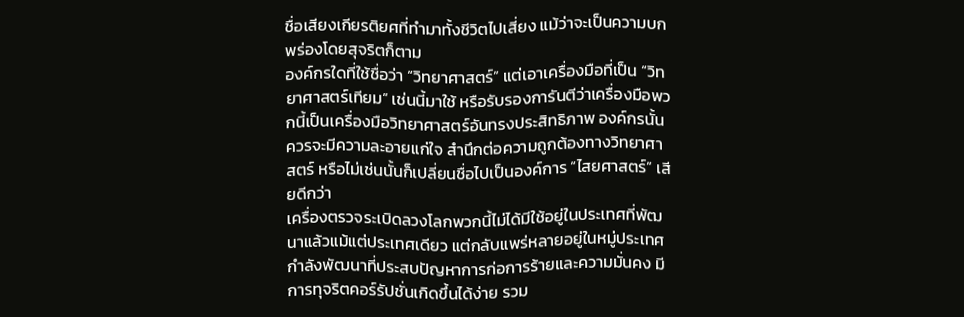ชื่อเสียงเกียรติยศที่ทำมาทั้งชีวิตไปเสี่ยง แม้ว่าจะเป็นความบกพร่องโดยสุจริตก็ตาม
องค์กรใดที่ใช้ชื่อว่า “วิทยาศาสตร์” แต่เอาเครื่องมือที่เป็น “วิทยาศาสตร์เทียม” เช่นนี้มาใช้ หรือรับรองการันตีว่าเครื่องมือพวกนี้เป็นเครื่องมือวิทยาศาสตร์อันทรงประสิทธิภาพ องค์กรนั้นควรจะมีความละอายแก่ใจ สำนึกต่อความถูกต้องทางวิทยาศาสตร์ หรือไม่เช่นนั้นก็เปลี่ยนชื่อไปเป็นองค์การ “ไสยศาสตร์” เสียดีกว่า
เครื่องตรวจระเบิดลวงโลกพวกนี้ไม่ได้มีใช้อยู่ในประเทศที่พัฒนาแล้วแม้แต่ประเทศเดียว แต่กลับแพร่หลายอยู่ในหมู่ประเทศกำลังพัฒนาที่ประสบปัญหาการก่อการร้ายและความมั่นคง มีการทุจริตคอร์รัปชั่นเกิดขึ้นได้ง่าย รวม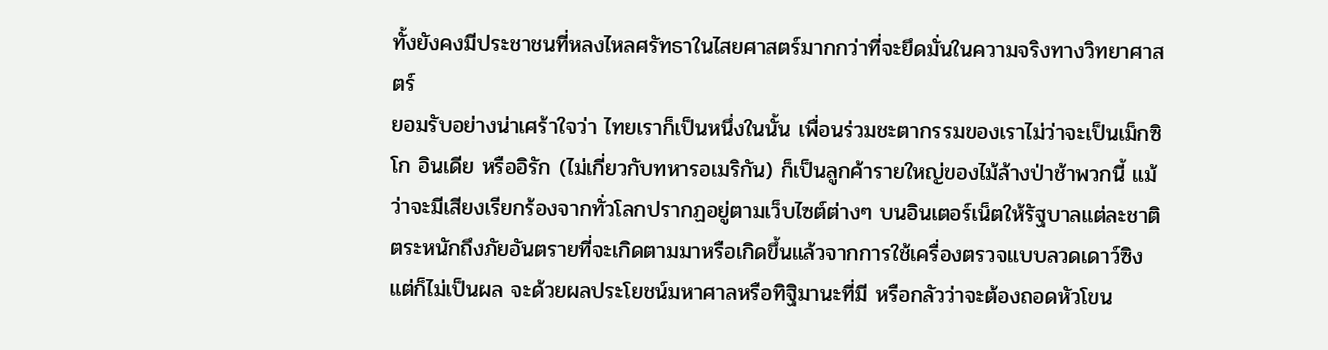ทั้งยังคงมีประชาชนที่หลงไหลศรัทธาในไสยศาสตร์มากกว่าที่จะยึดมั่นในความจริงทางวิทยาศาสตร์
ยอมรับอย่างน่าเศร้าใจว่า ไทยเราก็เป็นหนึ่งในนั้น เพื่อนร่วมชะตากรรมของเราไม่ว่าจะเป็นเม็กซิโก อินเดีย หรืออิรัก (ไม่เกี่ยวกับทหารอเมริกัน) ก็เป็นลูกค้ารายใหญ่ของไม้ล้างป่าช้าพวกนี้ แม้ว่าจะมีเสียงเรียกร้องจากทั่วโลกปรากฏอยู่ตามเว็บไซต์ต่างๆ บนอินเตอร์เน็ตให้รัฐบาลแต่ละชาติตระหนักถึงภัยอันตรายที่จะเกิดตามมาหรือเกิดขึ้นแล้วจากการใช้เครื่องตรวจแบบลวดเดาว์ซิง แต่ก็ไม่เป็นผล จะด้วยผลประโยชน์มหาศาลหรือทิฐิมานะที่มี หรือกลัวว่าจะต้องถอดหัวโขน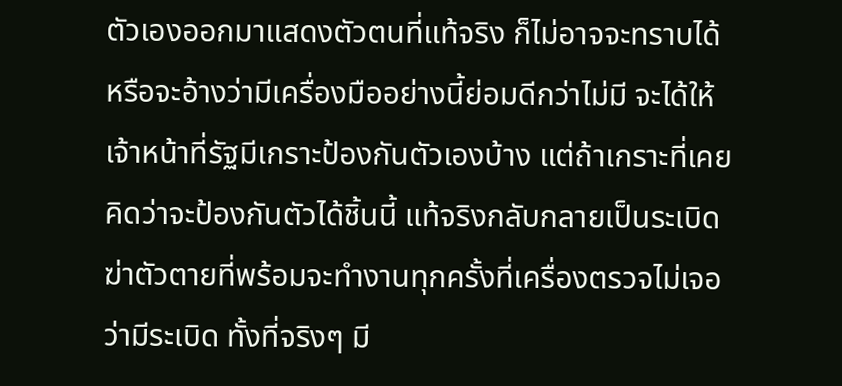ตัวเองออกมาแสดงตัวตนที่แท้จริง ก็ไม่อาจจะทราบได้
หรือจะอ้างว่ามีเครื่องมืออย่างนี้ย่อมดีกว่าไม่มี จะได้ให้เจ้าหน้าที่รัฐมีเกราะป้องกันตัวเองบ้าง แต่ถ้าเกราะที่เคยคิดว่าจะป้องกันตัวได้ชิ้นนี้ แท้จริงกลับกลายเป็นระเบิดฆ่าตัวตายที่พร้อมจะทำงานทุกครั้งที่เครื่องตรวจไม่เจอว่ามีระเบิด ทั้งที่จริงๆ มี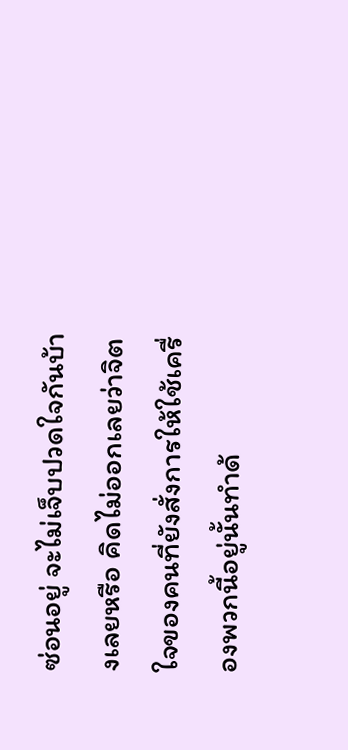ซ่อนอยู่ จะไม่เจ็บปวดใจกันบ้างเลยหรือ คิดไม่ออกเลยว่าจิตใจของคนที่ยังสั่งการให้ใช้เครื่องพวกนี้อยู่นั้นทำด้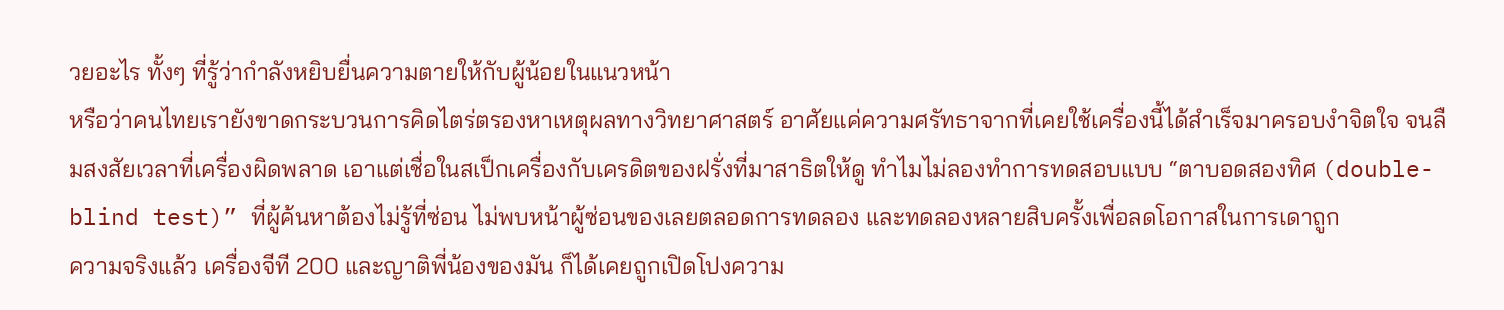วยอะไร ทั้งๆ ที่รู้ว่ากำลังหยิบยื่นความตายให้กับผู้น้อยในแนวหน้า
หรือว่าคนไทยเรายังขาดกระบวนการคิดไตร่ตรองหาเหตุผลทางวิทยาศาสตร์ อาศัยแค่ความศรัทธาจากที่เคยใช้เครื่องนี้ได้สำเร็จมาครอบงำจิตใจ จนลืมสงสัยเวลาที่เครื่องผิดพลาด เอาแต่เชื่อในสเป็กเครื่องกับเครดิตของฝรั่งที่มาสาธิตให้ดู ทำไมไม่ลองทำการทดสอบแบบ “ตาบอดสองทิศ (double-blind test)” ที่ผู้ค้นหาต้องไม่รู้ที่ซ่อน ไม่พบหน้าผู้ซ่อนของเลยตลอดการทดลอง และทดลองหลายสิบครั้งเพื่อลดโอกาสในการเดาถูก
ความจริงแล้ว เครื่องจีที 200 และญาติพี่น้องของมัน ก็ได้เคยถูกเปิดโปงความ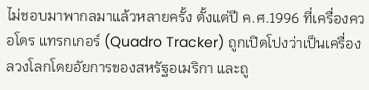ไม่ชอบมาพากลมาแล้วหลายครั้ง ตั้งแต่ปี ค.ศ.1996 ที่เครื่องควอโดร แทรกเกอร์ (Quadro Tracker) ถูกเปิดโปงว่าเป็นเครื่องลวงโลกโดยอัยการของสหรัฐอเมริกา และถู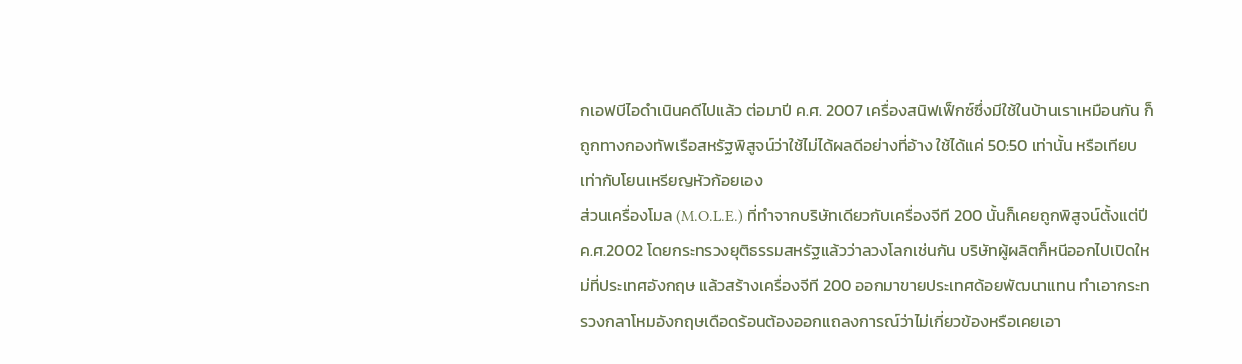กเอฟบีไอดำเนินคดีไปแล้ว ต่อมาปี ค.ศ. 2007 เครื่องสนิฟเฟ็กซ์ซึ่งมีใช้ในบ้านเราเหมือนกัน ก็ถูกทางกองทัพเรือสหรัฐพิสูจน์ว่าใช้ไม่ได้ผลดีอย่างที่อ้าง ใช้ได้แค่ 50:50 เท่านั้น หรือเทียบเท่ากับโยนเหรียญหัวก้อยเอง
ส่วนเครื่องโมล (M.O.L.E.) ที่ทำจากบริษัทเดียวกับเครื่องจีที 200 นั้นก็เคยถูกพิสูจน์ตั้งแต่ปี ค.ศ.2002 โดยกระทรวงยุติธรรมสหรัฐแล้วว่าลวงโลกเช่นกัน บริษัทผู้ผลิตก็หนีออกไปเปิดใหม่ที่ประเทศอังกฤษ แล้วสร้างเครื่องจีที 200 ออกมาขายประเทศด้อยพัฒนาแทน ทำเอากระทรวงกลาโหมอังกฤษเดือดร้อนต้องออกแถลงการณ์ว่าไม่เกี่ยวข้องหรือเคยเอา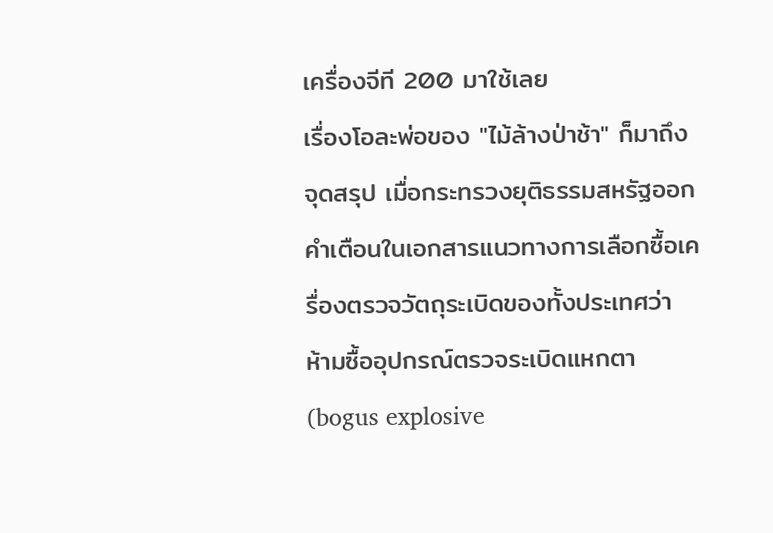เครื่องจีที 200 มาใช้เลย
เรื่องโอละพ่อของ "ไม้ล้างป่าช้า" ก็มาถึงจุดสรุป เมื่อกระทรวงยุติธรรมสหรัฐออกคำเตือนในเอกสารแนวทางการเลือกซื้อเครื่องตรวจวัตถุระเบิดของทั้งประเทศว่า ห้ามซื้ออุปกรณ์ตรวจระเบิดแหกตา (bogus explosive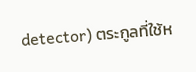detector) ตระกูลที่ใช้ห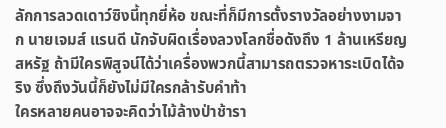ลักการลวดเดาว์ซิงนี้ทุกยี่ห้อ ขณะที่ก็มีการตั้งรางวัลอย่างงามจาก นายเจมส์ แรนดี นักจับผิดเรื่องลวงโลกชื่อดังถึง 1 ล้านเหรียญสหรัฐ ถ้ามีใครพิสูจน์ได้ว่าเครื่องพวกนี้สามารถตรวจหาระเบิดได้จริง ซึ่งถึงวันนี้ก็ยังไม่มีใครกล้ารับคำท้า
ใครหลายคนอาจจะคิดว่าไม้ล้างป่าช้ารา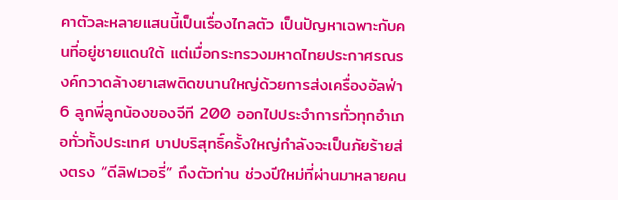คาตัวละหลายแสนนี้เป็นเรื่องไกลตัว เป็นปัญหาเฉพาะกับคนที่อยู่ชายแดนใต้ แต่เมื่อกระทรวงมหาดไทยประกาศรณรงค์กวาดล้างยาเสพติดขนานใหญ่ด้วยการส่งเครื่องอัลฟ่า 6 ลูกพี่ลูกน้องของจีที 200 ออกไปประจำการทั่วทุกอำเภอทั่วทั้งประเทศ บาปบริสุทธิ์ครั้งใหญ่กำลังจะเป็นภัยร้ายส่งตรง “ดีลิฟเวอรี่” ถึงตัวท่าน ช่วงปีใหม่ที่ผ่านมาหลายคน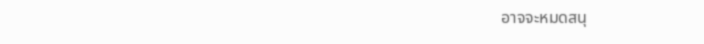อาจจะหมดสนุ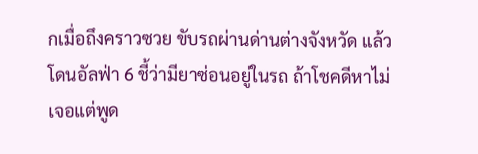กเมื่อถึงคราวซวย ขับรถผ่านด่านต่างจังหวัด แล้วโดนอัลฟ่า 6 ชี้ว่ามียาซ่อนอยู่ในรถ ถ้าโชคดีหาไม่เจอแต่พูด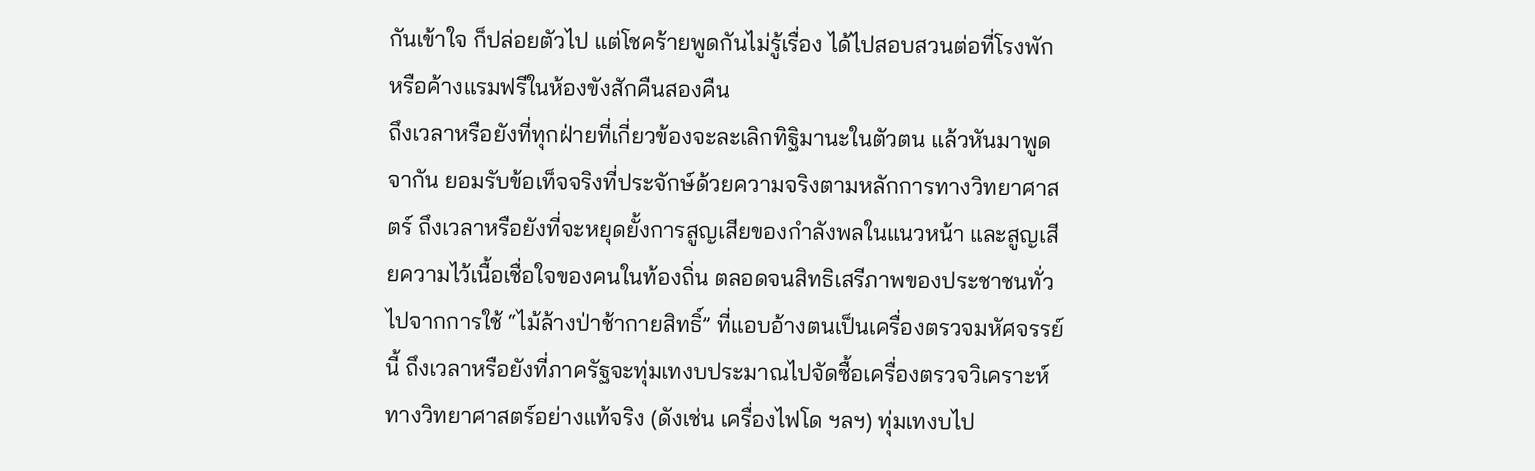กันเข้าใจ ก็ปล่อยตัวไป แต่โชคร้ายพูดกันไม่รู้เรื่อง ได้ไปสอบสวนต่อที่โรงพัก หรือค้างแรมฟรีในห้องขังสักคืนสองคืน
ถึงเวลาหรือยังที่ทุกฝ่ายที่เกี่ยวข้องจะละเลิกทิฐิมานะในตัวตน แล้วหันมาพูดจากัน ยอมรับข้อเท็จจริงที่ประจักษ์ด้วยความจริงตามหลักการทางวิทยาศาสตร์ ถึงเวลาหรือยังที่จะหยุดยั้งการสูญเสียของกำลังพลในแนวหน้า และสูญเสียความไว้เนื้อเชื่อใจของคนในท้องถิ่น ตลอดจนสิทธิเสรีภาพของประชาชนทั่วไปจากการใช้ “ไม้ล้างป่าช้ากายสิทธิ์” ที่แอบอ้างตนเป็นเครื่องตรวจมหัศจรรย์นี้ ถึงเวลาหรือยังที่ภาครัฐจะทุ่มเทงบประมาณไปจัดซื้อเครื่องตรวจวิเคราะห์ทางวิทยาศาสตร์อย่างแท้จริง (ดังเช่น เครื่องไฟโด ฯลฯ) ทุ่มเทงบไป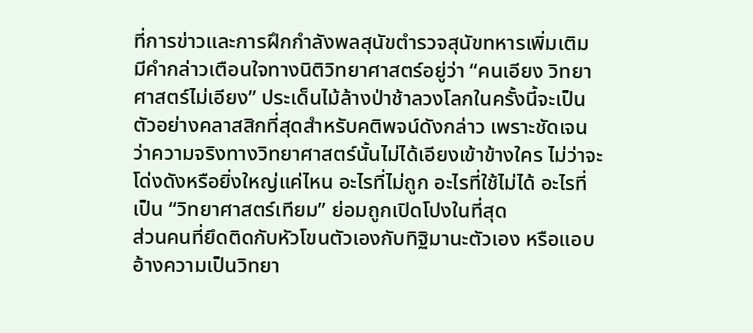ที่การข่าวและการฝึกกำลังพลสุนัขตำรวจสุนัขทหารเพิ่มเติม
มีคำกล่าวเตือนใจทางนิติวิทยาศาสตร์อยู่ว่า “คนเอียง วิทยาศาสตร์ไม่เอียง” ประเด็นไม้ล้างป่าช้าลวงโลกในครั้งนี้จะเป็นตัวอย่างคลาสสิกที่สุดสำหรับคติพจน์ดังกล่าว เพราะชัดเจนว่าความจริงทางวิทยาศาสตร์นั้นไม่ได้เอียงเข้าข้างใคร ไม่ว่าจะโด่งดังหรือยิ่งใหญ่แค่ไหน อะไรที่ไม่ถูก อะไรที่ใช้ไม่ได้ อะไรที่เป็น “วิทยาศาสตร์เทียม” ย่อมถูกเปิดโปงในที่สุด
ส่วนคนที่ยึดติดกับหัวโขนตัวเองกับทิฐิมานะตัวเอง หรือแอบอ้างความเป็นวิทยา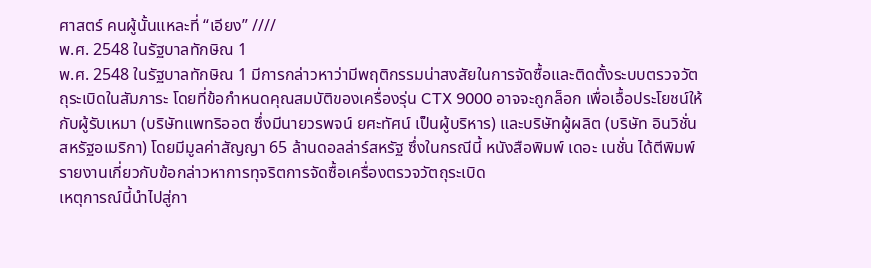ศาสตร์ คนผู้นั้นแหละที่ “เอียง” ////
พ.ศ. 2548 ในรัฐบาลทักษิณ 1
พ.ศ. 2548 ในรัฐบาลทักษิณ 1 มีการกล่าวหาว่ามีพฤติกรรมน่าสงสัยในการจัดซื้อและติดตั้งระบบตรวจวัตถุระเบิดในสัมภาระ โดยที่ข้อกำหนดคุณสมบัติของเครื่องรุ่น CTX 9000 อาจจะถูกล็อก เพื่อเอื้อประโยชน์ให้กับผู้รับเหมา (บริษัทแพทริออต ซึ่งมีนายวรพจน์ ยศะทัศน์ เป็นผู้บริหาร) และบริษัทผู้ผลิต (บริษัท อินวิชั่น สหรัฐอเมริกา) โดยมีมูลค่าสัญญา 65 ล้านดอลล่าร์สหรัฐ ซึ่งในกรณีนี้ หนังสือพิมพ์ เดอะ เนชั่น ได้ตีพิมพ์รายงานเกี่ยวกับข้อกล่าวหาการทุจริตการจัดซื้อเครื่องตรวจวัตถุระเบิด
เหตุการณ์นี้นำไปสู่กา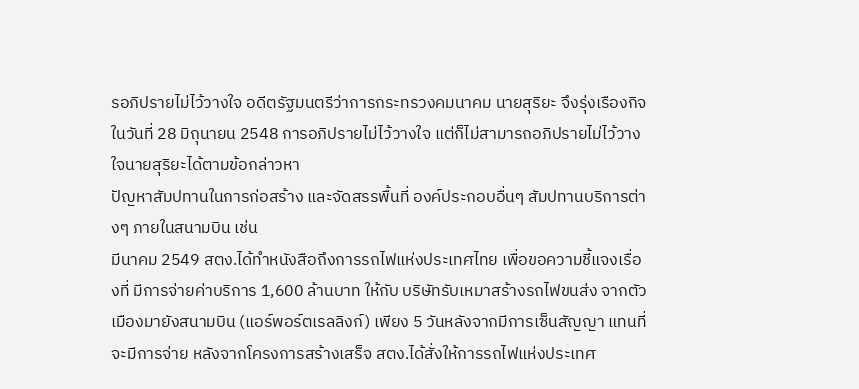รอภิปรายไม่ไว้วางใจ อดีตรัฐมนตรีว่าการกระทรวงคมนาคม นายสุริยะ จึงรุ่งเรืองกิจ ในวันที่ 28 มิถุนายน 2548 การอภิปรายไม่ไว้วางใจ แต่ก็ไม่สามารถอภิปรายไม่ไว้วางใจนายสุริยะได้ตามข้อกล่าวหา
ปัญหาสัมปทานในการก่อสร้าง และจัดสรรพื้นที่ องค์ประกอบอื่นๆ สัมปทานบริการต่างๆ ภายในสนามบิน เช่น
มีนาคม 2549 สตง.ได้ทำหนังสือถึงการรถไฟแห่งประเทศไทย เพื่อขอความชี้แจงเรื่องที่ มีการจ่ายค่าบริการ 1,600 ล้านบาท ให้กับ บริษัทรับเหมาสร้างรถไฟขนส่ง จากตัวเมืองมายังสนามบิน (แอร์พอร์ตเรลลิงก์) เพียง 5 วันหลังจากมีการเซ็นสัญญา แทนที่จะมีการจ่าย หลังจากโครงการสร้างเสร็จ สตง.ได้สั่งให้การรถไฟแห่งประเทศ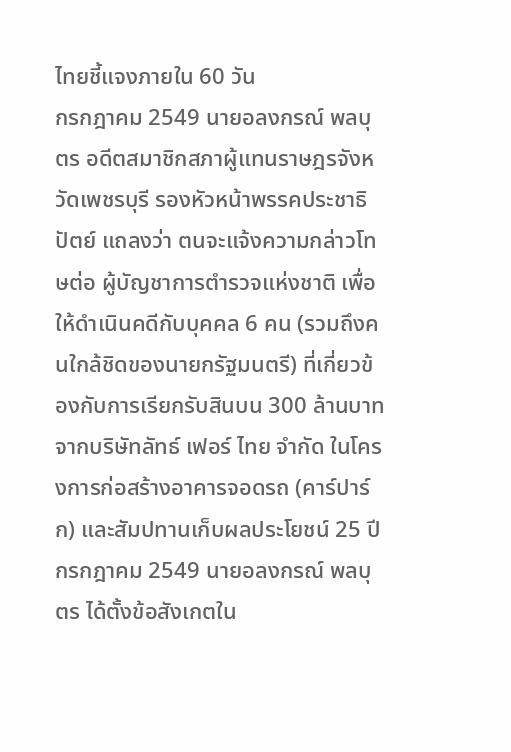ไทยชี้แจงภายใน 60 วัน
กรกฎาคม 2549 นายอลงกรณ์ พลบุตร อดีตสมาชิกสภาผู้แทนราษฎรจังหวัดเพชรบุรี รองหัวหน้าพรรคประชาธิปัตย์ แถลงว่า ตนจะแจ้งความกล่าวโทษต่อ ผู้บัญชาการตำรวจแห่งชาติ เพื่อให้ดำเนินคดีกับบุคคล 6 คน (รวมถึงคนใกล้ชิดของนายกรัฐมนตรี) ที่เกี่ยวข้องกับการเรียกรับสินบน 300 ล้านบาท จากบริษัทลัทธ์ เฟอร์ ไทย จำกัด ในโครงการก่อสร้างอาคารจอดรถ (คาร์ปาร์ก) และสัมปทานเก็บผลประโยชน์ 25 ปี
กรกฎาคม 2549 นายอลงกรณ์ พลบุตร ได้ตั้งข้อสังเกตใน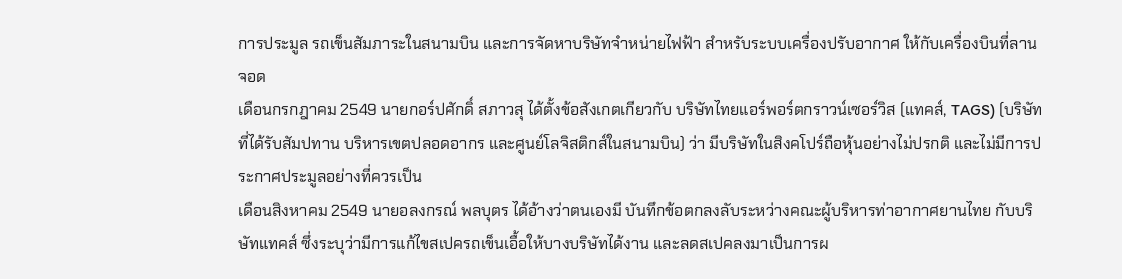การประมูล รถเข็นสัมภาระในสนามบิน และการจัดหาบริษัทจำหน่ายไฟฟ้า สำหรับระบบเครื่องปรับอากาศ ให้กับเครื่องบินที่ลานจอด
เดือนกรกฎาคม 2549 นายกอร์ปศักดิ์ สภาวสุ ได้ตั้งข้อสังเกตเกียวกับ บริษัทไทยแอร์พอร์ตกราวน์เซอร์วิส (แทคส์, TAGS) (บริษัทที่ได้รับสัมปทาน บริหารเขตปลอดอากร และศูนย์โลจิสติกส์ในสนามบิน) ว่า มีบริษัทในสิงคโปร์ถือหุ้นอย่างไม่ปรกติ และไม่มีการประกาศประมูลอย่างที่ควรเป็น
เดือนสิงหาคม 2549 นายอลงกรณ์ พลบุตร ได้อ้างว่าตนเองมี บันทึกข้อตกลงลับระหว่างคณะผู้บริหารท่าอากาศยานไทย กับบริษัทแทคส์ ซึ่งระบุว่ามีการแก้ไขสเปครถเข็นเอื้อให้บางบริษัทได้งาน และลดสเปคลงมาเป็นการผ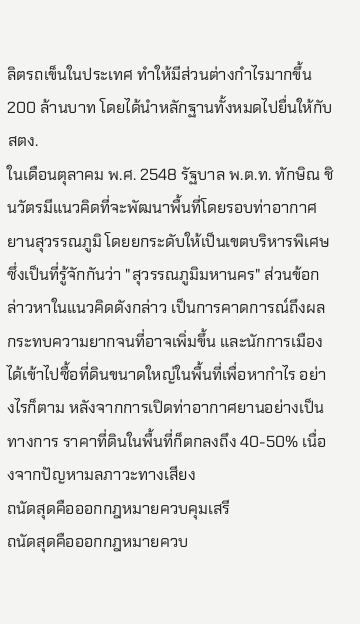ลิตรถเข็นในประเทศ ทำให้มีส่วนต่างกำไรมากขึ้น 200 ล้านบาท โดยได้นำหลักฐานทั้งหมดไปยื่นให้กับ สตง.
ในเดือนตุลาคม พ.ศ. 2548 รัฐบาล พ.ต.ท. ทักษิณ ชินวัตรมีแนวคิดที่จะพัฒนาพื้นที่โดยรอบท่าอากาศยานสุวรรณภูมิ โดยยกระดับให้เป็นเขตบริหารพิเศษ ซึ่งเป็นที่รู้จักกันว่า "สุวรรณภูมิมหานคร" ส่วนข้อกล่าวหาในแนวคิดดังกล่าว เป็นการคาดการณ์ถึงผลกระทบความยากจนที่อาจเพิ่มขึ้น และนักการเมืองได้เข้าไปซื้อที่ดินขนาดใหญ่ในพื้นที่เพื่อหากำไร อย่างไรก็ตาม หลังจากการเปิดท่าอากาศยานอย่างเป็นทางการ ราคาที่ดินในพื้นที่ก็ตกลงถึง 40-50% เนื่องจากปัญหามลภาวะทางเสียง
ถนัดสุดคือออกกฎหมายควบคุมเสรี
ถนัดสุดคือออกกฎหมายควบ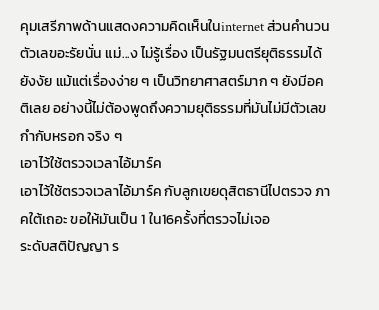คุมเสรีภาพด้านแสดงความคิดเห็นในinternet ส่วนคำนวนตัวเลขอะรัยนั่น แม่...ง ไม่รู้เรื่อง เป็นรัฐมนตรียุติธรรมได้ยังงัย แม้แต่เรื่องง่าย ๆ เป็นวิทยาศาสตร์มาก ๆ ยังมีอคติเลย อย่างนี้ไม่ต้องพูดถึงความยุติธรรมที่มันไม่มีตัวเลขกำกับหรอก จริง ๆ
เอาไว้ใช้ตรวจเวลาไอ้มาร์ค
เอาไว้ใช้ตรวจเวลาไอ้มาร์ค กับลูกเขยดุสิตธานีไปตรวจ ภาคใต้เถอะ ขอให้มันเป็น 1 ใน16ครั้งที่ตรวจไม่เจอ
ระดับสติปัญญา ร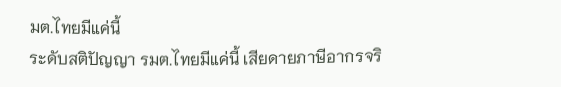มต.ไทยมีแค่นี้
ระดับสติปัญญา รมต.ไทยมีแค่นี้ เสียดายภาษีอากรจริ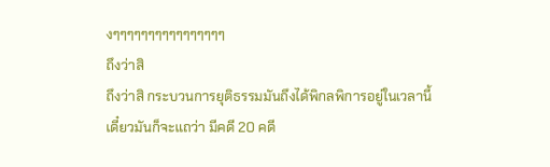งๆๆๆๆๆๆๆๆๆๆๆๆๆๆๆๆ
ถึงว่าสิ
ถึงว่าสิ กระบวนการยุติธรรมมันถึงได้พิกลพิการอยู่ในเวลานี้
เดี๋ยวมันก็จะแถว่า มีคดี 20 คดี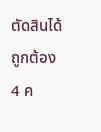ตัดสินได้ถูกต้อง 4 ค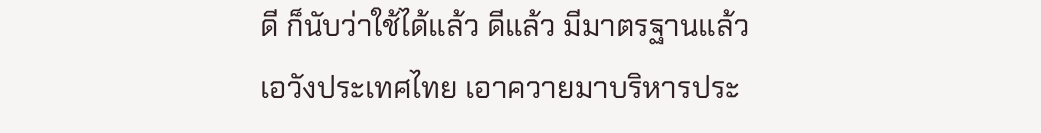ดี ก็นับว่าใช้ได้แล้ว ดีแล้ว มีมาตรฐานแล้ว
เอวังประเทศไทย เอาควายมาบริหารประ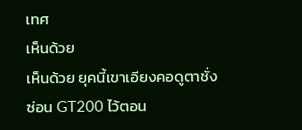เทศ
เห็นด้วย
เห็นด้วย ยุคนี้เขาเอียงคอดูตาชั่ง
ซ่อน GT200 ไว้ตอน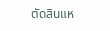ตัดสินแห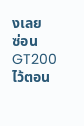งเลย
ซ่อน GT200 ไว้ตอน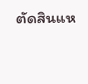ตัดสินแห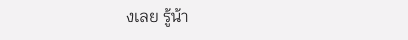งเลย รู้น้า